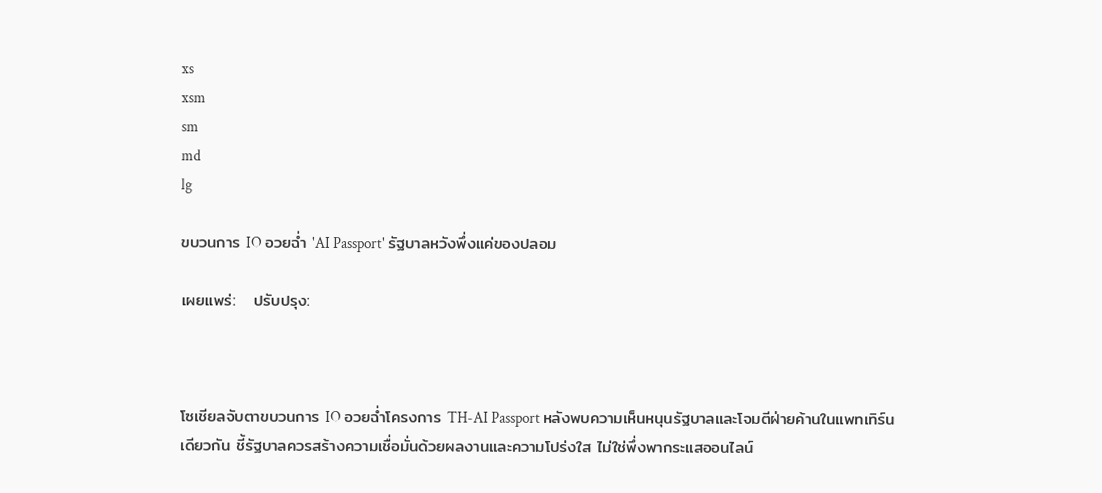xs
xsm
sm
md
lg

ขบวนการ IO อวยฉ่ำ 'AI Passport' รัฐบาลหวังพึ่งแค่ของปลอม

เผยแพร่:   ปรับปรุง:



โซเชียลจับตาขบวนการ IO อวยฉ่ำโครงการ TH-AI Passport หลังพบความเห็นหนุนรัฐบาลและโจมตีฝ่ายค้านในแพทเทิร์นเดียวกัน ชี้รัฐบาลควรสร้างความเชื่อมั่นด้วยผลงานและความโปร่งใส ไม่ใช่พึ่งพากระแสออนไลน์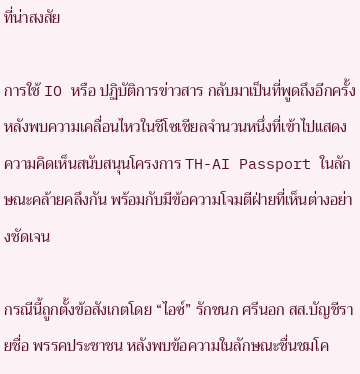ที่น่าสงสัย

การใช้ IO หรือ ปฏิบัติการข่าวสาร กลับมาเป็นที่พูดถึงอีกครั้ง หลังพบความเคลื่อนไหวในชีโซเชียลจำนวนหนึ่งที่เข้าไปแสดงความคิดเห็นสนับสนุนโครงการ TH-AI Passport ในลักษณะคล้ายคลึงกัน พร้อมกับมีข้อความโจมตีฝ่ายที่เห็นต่างอย่างชัดเจน

กรณีนี้ถูกตั้งข้อสังเกตโดย “ไอซ์” รักชนก ศรีนอก สส.บัญชีรายชื่อ พรรคประชาชน หลังพบข้อความในลักษณะชื่นชมโค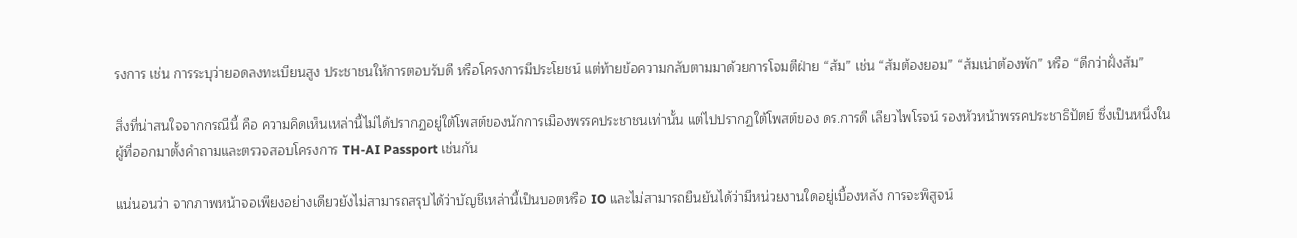รงการ เช่น การระบุว่ายอดลงทะเบียนสูง ประชาชนให้การตอบรับดี หรือโครงการมีประโยชน์ แต่ท้ายข้อความกลับตามมาด้วยการโจมตีฝ่าย “ส้ม” เช่น “ส้มต้องยอม” “ส้มเน่าต้องพัก” หรือ “ดีกว่าฝั่งส้ม”

สิ่งที่น่าสนใจจากกรณีนี้ คือ ความคิดเห็นเหล่านี้ไม่ได้ปรากฏอยู่ใต้โพสต์ของนักการเมืองพรรคประชาชนเท่านั้น แต่ไปปรากฏใต้โพสต์ของ ดร.การดี เลียวไพโรจน์ รองหัวหน้าพรรคประชาธิปัตย์ ซึ่งเป็นหนึ่งในผู้ที่ออกมาตั้งคำถามและตรวจสอบโครงการ TH-AI Passport เช่นกัน

แน่นอนว่า จากภาพหน้าจอเพียงอย่างเดียวยังไม่สามารถสรุปได้ว่าบัญชีเหล่านี้เป็นบอตหรือ IO และไม่สามารถยืนยันได้ว่ามีหน่วยงานใดอยู่เบื้องหลัง การจะพิสูจน์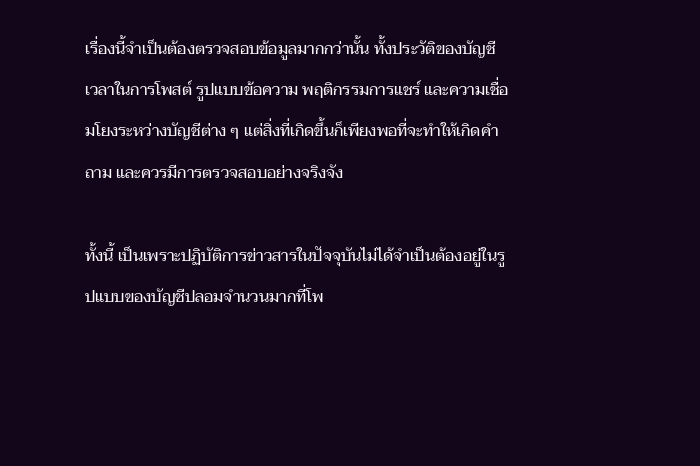เรื่องนี้จำเป็นต้องตรวจสอบข้อมูลมากกว่านั้น ทั้งประวัติของบัญชี เวลาในการโพสต์ รูปแบบข้อความ พฤติกรรมการแชร์ และความเชื่อมโยงระหว่างบัญชีต่าง ๆ แต่สิ่งที่เกิดขึ้นก็เพียงพอที่จะทำให้เกิดคำถาม และควรมีการตรวจสอบอย่างจริงจัง

ทั้งนี้ เป็นเพราะปฏิบัติการข่าวสารในปัจจุบันไม่ได้จำเป็นต้องอยู่ในรูปแบบของบัญชีปลอมจำนวนมากที่โพ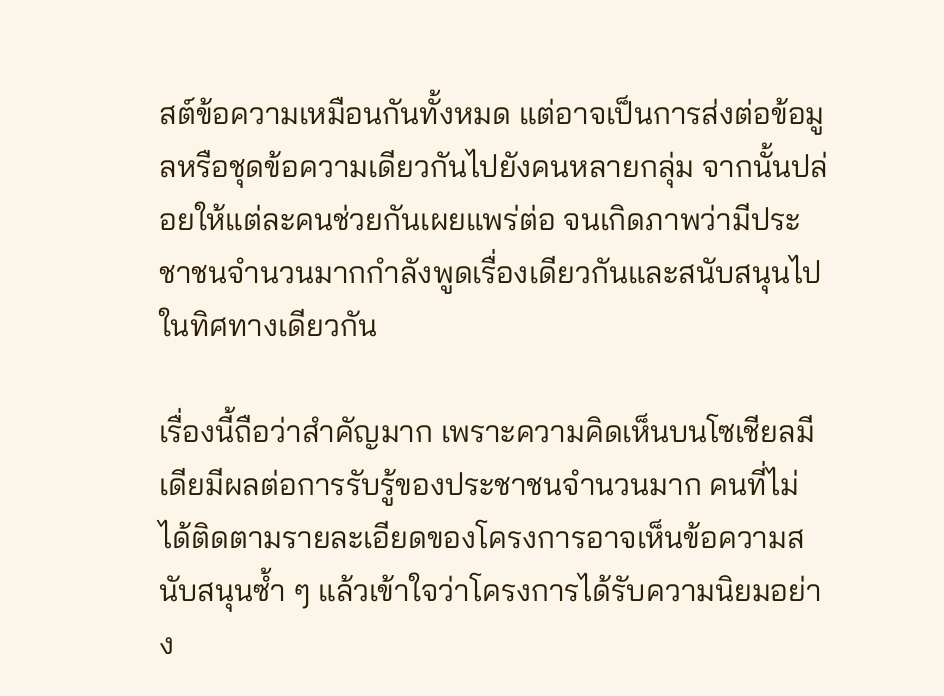สต์ข้อความเหมือนกันทั้งหมด แต่อาจเป็นการส่งต่อข้อมูลหรือชุดข้อความเดียวกันไปยังคนหลายกลุ่ม จากนั้นปล่อยให้แต่ละคนช่วยกันเผยแพร่ต่อ จนเกิดภาพว่ามีประชาชนจำนวนมากกำลังพูดเรื่องเดียวกันและสนับสนุนไปในทิศทางเดียวกัน

เรื่องนี้ถือว่าสำคัญมาก เพราะความคิดเห็นบนโซเชียลมีเดียมีผลต่อการรับรู้ของประชาชนจำนวนมาก คนที่ไม่ได้ติดตามรายละเอียดของโครงการอาจเห็นข้อความสนับสนุนซ้ำ ๆ แล้วเข้าใจว่าโครงการได้รับความนิยมอย่าง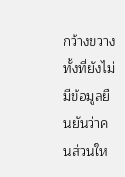กว้างขวาง ทั้งที่ยังไม่มีข้อมูลยืนยันว่าคนส่วนให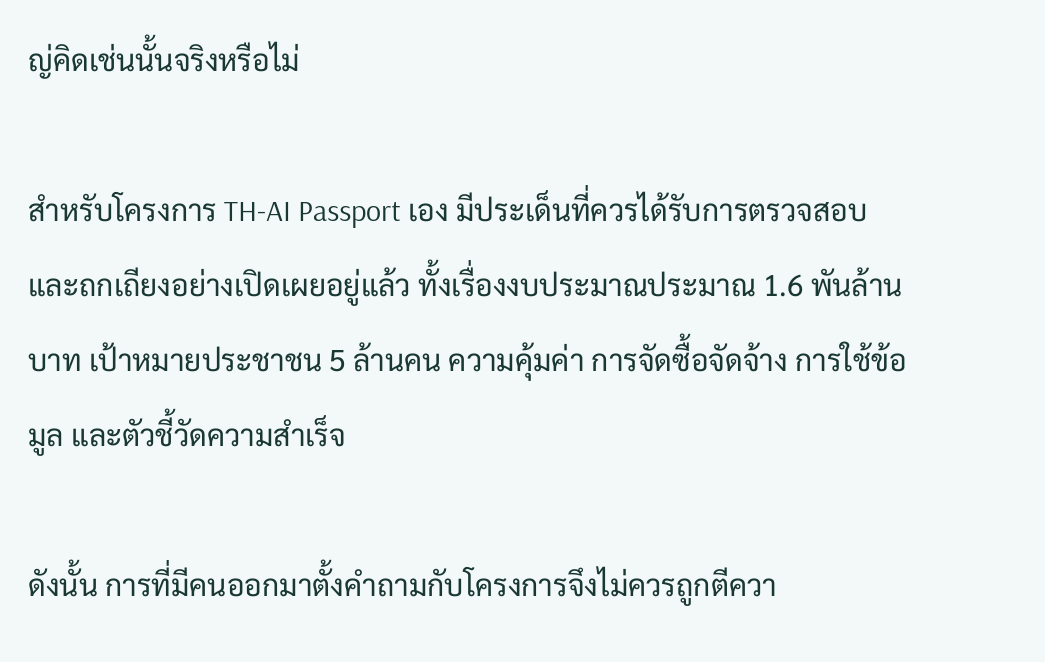ญ่คิดเช่นนั้นจริงหรือไม่

สำหรับโครงการ TH-AI Passport เอง มีประเด็นที่ควรได้รับการตรวจสอบและถกเถียงอย่างเปิดเผยอยู่แล้ว ทั้งเรื่องงบประมาณประมาณ 1.6 พันล้านบาท เป้าหมายประชาชน 5 ล้านคน ความคุ้มค่า การจัดซื้อจัดจ้าง การใช้ข้อมูล และตัวชี้วัดความสำเร็จ

ดังนั้น การที่มีคนออกมาตั้งคำถามกับโครงการจึงไม่ควรถูกตีควา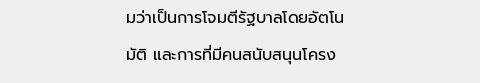มว่าเป็นการโจมตีรัฐบาลโดยอัตโนมัติ และการที่มีคนสนับสนุนโครง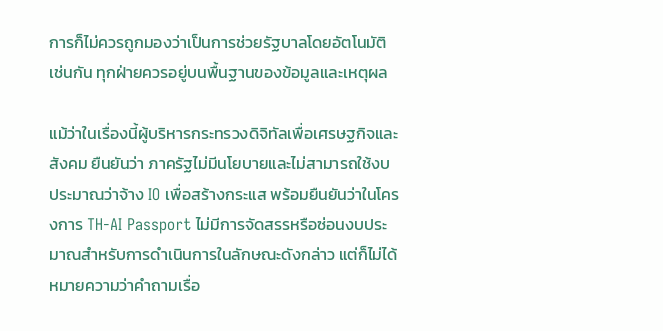การก็ไม่ควรถูกมองว่าเป็นการช่วยรัฐบาลโดยอัตโนมัติเช่นกัน ทุกฝ่ายควรอยู่บนพื้นฐานของข้อมูลและเหตุผล

แม้ว่าในเรื่องนี้ผู้บริหารกระทรวงดิจิทัลเพื่อเศรษฐกิจและสังคม ยืนยันว่า ภาครัฐไม่มีนโยบายและไม่สามารถใช้งบประมาณว่าจ้าง IO เพื่อสร้างกระแส พร้อมยืนยันว่าในโครงการ TH-AI Passport ไม่มีการจัดสรรหรือซ่อนงบประมาณสำหรับการดำเนินการในลักษณะดังกล่าว แต่ก็ไม่ได้หมายความว่าคำถามเรื่อ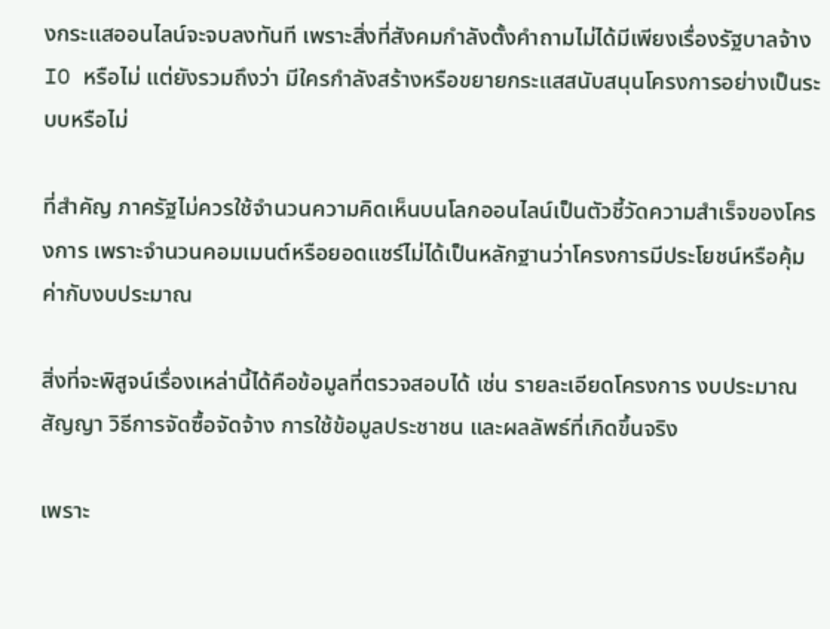งกระแสออนไลน์จะจบลงทันที เพราะสิ่งที่สังคมกำลังตั้งคำถามไม่ได้มีเพียงเรื่องรัฐบาลจ้าง IO หรือไม่ แต่ยังรวมถึงว่า มีใครกำลังสร้างหรือขยายกระแสสนับสนุนโครงการอย่างเป็นระบบหรือไม่

ที่สำคัญ ภาครัฐไม่ควรใช้จำนวนความคิดเห็นบนโลกออนไลน์เป็นตัวชี้วัดความสำเร็จของโครงการ เพราะจำนวนคอมเมนต์หรือยอดแชร์ไม่ได้เป็นหลักฐานว่าโครงการมีประโยชน์หรือคุ้มค่ากับงบประมาณ

สิ่งที่จะพิสูจน์เรื่องเหล่านี้ได้คือข้อมูลที่ตรวจสอบได้ เช่น รายละเอียดโครงการ งบประมาณ สัญญา วิธีการจัดซื้อจัดจ้าง การใช้ข้อมูลประชาชน และผลลัพธ์ที่เกิดขึ้นจริง

เพราะ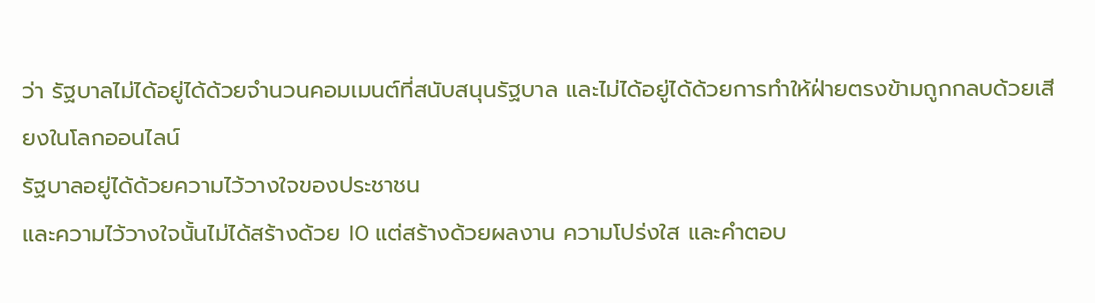ว่า รัฐบาลไม่ได้อยู่ได้ด้วยจำนวนคอมเมนต์ที่สนับสนุนรัฐบาล และไม่ได้อยู่ได้ด้วยการทำให้ฝ่ายตรงข้ามถูกกลบด้วยเสียงในโลกออนไลน์
รัฐบาลอยู่ได้ด้วยความไว้วางใจของประชาชน
และความไว้วางใจนั้นไม่ได้สร้างด้วย IO แต่สร้างด้วยผลงาน ความโปร่งใส และคำตอบ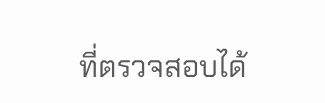ที่ตรวจสอบได้